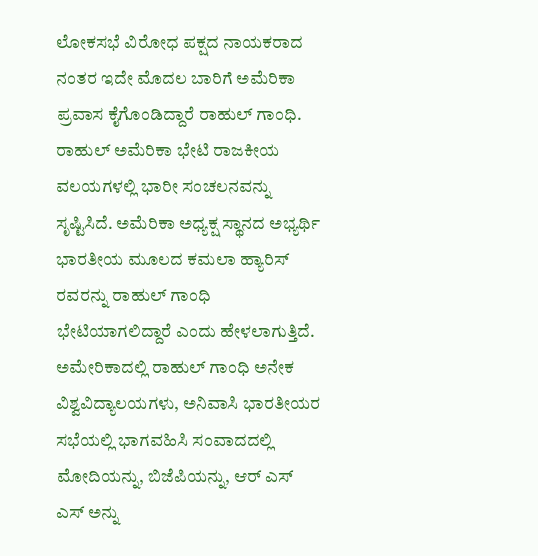ಲೋಕಸಭೆ ವಿರೋಧ ಪಕ್ಷದ ನಾಯಕರಾದ ನಂತರ ಇದೇ ಮೊದಲ ಬಾರಿಗೆ ಅಮೆರಿಕಾ ಪ್ರವಾಸ ಕೈಗೊಂಡಿದ್ದಾರೆ ರಾಹುಲ್ ಗಾಂಧಿ. ರಾಹುಲ್ ಅಮೆರಿಕಾ ಭೇಟಿ ರಾಜಕೀಯ ವಲಯಗಳಲ್ಲಿ ಭಾರೀ ಸಂಚಲನವನ್ನು ಸೃಷ್ಟಿಸಿದೆ. ಅಮೆರಿಕಾ ಅಧ್ಯಕ್ಷ ಸ್ಥಾನದ ಅಭ್ಯರ್ಥಿ ಭಾರತೀಯ ಮೂಲದ ಕಮಲಾ ಹ್ಯಾರಿಸ್ ರವರನ್ನು ರಾಹುಲ್ ಗಾಂಧಿ ಭೇಟಿಯಾಗಲಿದ್ದಾರೆ ಎಂದು ಹೇಳಲಾಗುತ್ತಿದೆ.
ಅಮೇರಿಕಾದಲ್ಲಿ ರಾಹುಲ್ ಗಾಂಧಿ ಅನೇಕ ವಿಶ್ವವಿದ್ಯಾಲಯಗಳು, ಅನಿವಾಸಿ ಭಾರತೀಯರ ಸಭೆಯಲ್ಲಿ ಭಾಗವಹಿಸಿ ಸಂವಾದದಲ್ಲಿ ಮೋದಿಯನ್ನು, ಬಿಜೆಪಿಯನ್ನು, ಆರ್ ಎಸ್ ಎಸ್ ಅನ್ನು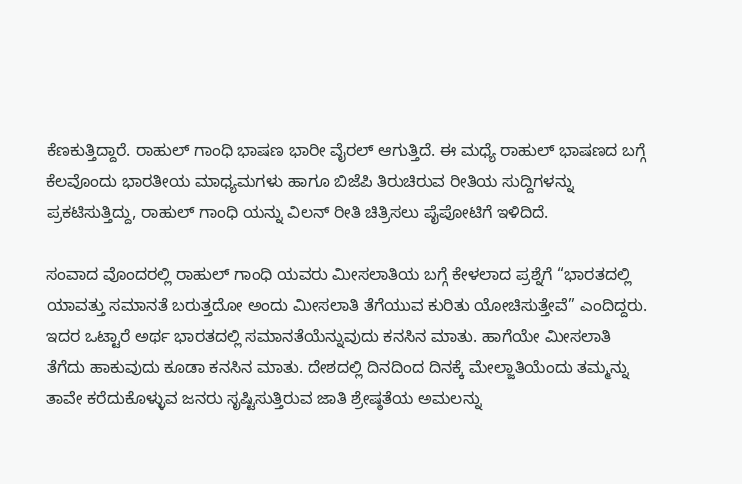ಕೆಣಕುತ್ತಿದ್ದಾರೆ. ರಾಹುಲ್ ಗಾಂಧಿ ಭಾಷಣ ಭಾರೀ ವೈರಲ್ ಆಗುತ್ತಿದೆ. ಈ ಮಧ್ಯೆ ರಾಹುಲ್ ಭಾಷಣದ ಬಗ್ಗೆ ಕೆಲವೊಂದು ಭಾರತೀಯ ಮಾಧ್ಯಮಗಳು ಹಾಗೂ ಬಿಜೆಪಿ ತಿರುಚಿರುವ ರೀತಿಯ ಸುದ್ದಿಗಳನ್ನು ಪ್ರಕಟಿಸುತ್ತಿದ್ದು, ರಾಹುಲ್ ಗಾಂಧಿ ಯನ್ನು ವಿಲನ್ ರೀತಿ ಚಿತ್ರಿಸಲು ಪೈಪೋಟಿಗೆ ಇಳಿದಿದೆ.

ಸಂವಾದ ವೊಂದರಲ್ಲಿ ರಾಹುಲ್ ಗಾಂಧಿ ಯವರು ಮೀಸಲಾತಿಯ ಬಗ್ಗೆ ಕೇಳಲಾದ ಪ್ರಶ್ನೆಗೆ “ಭಾರತದಲ್ಲಿ ಯಾವತ್ತು ಸಮಾನತೆ ಬರುತ್ತದೋ ಅಂದು ಮೀಸಲಾತಿ ತೆಗೆಯುವ ಕುರಿತು ಯೋಚಿಸುತ್ತೇವೆ” ಎಂದಿದ್ದರು. ಇದರ ಒಟ್ಟಾರೆ ಅರ್ಥ ಭಾರತದಲ್ಲಿ ಸಮಾನತೆಯೆನ್ನುವುದು ಕನಸಿನ ಮಾತು. ಹಾಗೆಯೇ ಮೀಸಲಾತಿ ತೆಗೆದು ಹಾಕುವುದು ಕೂಡಾ ಕನಸಿನ ಮಾತು. ದೇಶದಲ್ಲಿ ದಿನದಿಂದ ದಿನಕ್ಕೆ ಮೇಲ್ಜಾತಿಯೆಂದು ತಮ್ಮನ್ನು ತಾವೇ ಕರೆದುಕೊಳ್ಳುವ ಜನರು ಸೃಷ್ಟಿಸುತ್ತಿರುವ ಜಾತಿ ಶ್ರೇಷ್ಠತೆಯ ಅಮಲನ್ನು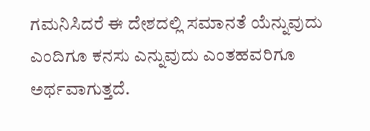ಗಮನಿಸಿದರೆ ಈ ದೇಶದಲ್ಲಿ ಸಮಾನತೆ ಯೆನ್ನುವುದು ಎಂದಿಗೂ ಕನಸು ಎನ್ನುವುದು ಎಂತಹವರಿಗೂ ಅರ್ಥವಾಗುತ್ತದೆ.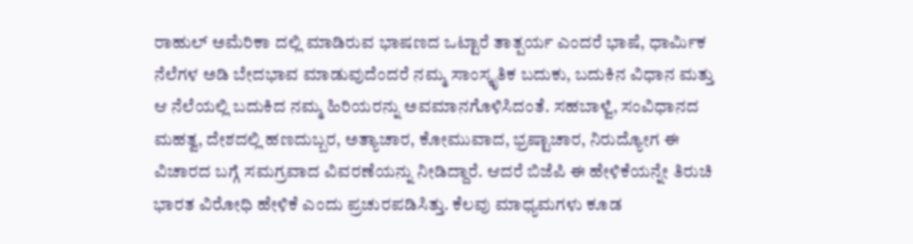ರಾಹುಲ್ ಅಮೆರಿಕಾ ದಲ್ಲಿ ಮಾಡಿರುವ ಭಾಷಣದ ಒಟ್ಟಾರೆ ತಾತ್ಪರ್ಯ ಎಂದರೆ ಭಾಷೆ, ಧಾರ್ಮಿಕ ನೆಲೆಗಳ ಅಡಿ ಬೇದಭಾವ ಮಾಡುವುದೆಂದರೆ ನಮ್ಮ ಸಾಂಸ್ಕೃತಿಕ ಬದುಕು, ಬದುಕಿನ ವಿಧಾನ ಮತ್ತು ಆ ನೆಲೆಯಲ್ಲಿ ಬದುಕಿದ ನಮ್ಮ ಹಿರಿಯರನ್ನು ಅವಮಾನಗೊಳಿಸಿದಂತೆ. ಸಹಬಾಳ್ವೆ, ಸಂವಿಧಾನದ ಮಹತ್ವ, ದೇಶದಲ್ಲಿ ಹಣದುಬ್ಬರ, ಅತ್ಯಾಚಾರ, ಕೋಮುವಾದ, ಭ್ರಷ್ಟಾಚಾರ, ನಿರುದ್ಯೋಗ ಈ ವಿಚಾರದ ಬಗ್ಗೆ ಸಮಗ್ರವಾದ ವಿವರಣೆಯನ್ನು ನೀಡಿದ್ದಾರೆ. ಆದರೆ ಬಿಜೆಪಿ ಈ ಹೇಳಿಕೆಯನ್ನೇ ತಿರುಚಿ ಭಾರತ ವಿರೋಧಿ ಹೇಳಿಕೆ ಎಂದು ಪ್ರಚುರಪಡಿಸಿತ್ತು. ಕೆಲವು ಮಾಧ್ಯಮಗಳು ಕೂಡ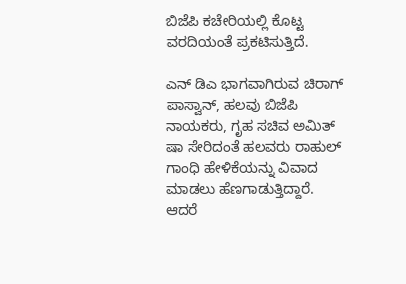ಬಿಜೆಪಿ ಕಚೇರಿಯಲ್ಲಿ ಕೊಟ್ಟ ವರದಿಯಂತೆ ಪ್ರಕಟಿಸುತ್ತಿದೆ.

ಎನ್ ಡಿಎ ಭಾಗವಾಗಿರುವ ಚಿರಾಗ್ ಪಾಸ್ವಾನ್, ಹಲವು ಬಿಜೆಪಿ ನಾಯಕರು, ಗೃಹ ಸಚಿವ ಅಮಿತ್ ಷಾ ಸೇರಿದಂತೆ ಹಲವರು ರಾಹುಲ್ ಗಾಂಧಿ ಹೇಳಿಕೆಯನ್ನು ವಿವಾದ ಮಾಡಲು ಹೆಣಗಾಡುತ್ತಿದ್ದಾರೆ. ಆದರೆ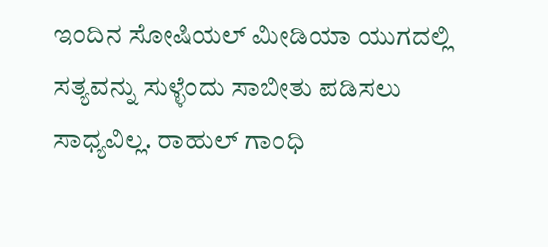ಇಂದಿನ ಸೋಷಿಯಲ್ ಮೀಡಿಯಾ ಯುಗದಲ್ಲಿ ಸತ್ಯವನ್ನು ಸುಳ್ಳೆಂದು ಸಾಬೀತು ಪಡಿಸಲು ಸಾಧ್ಯವಿಲ್ಲ. ರಾಹುಲ್ ಗಾಂಧಿ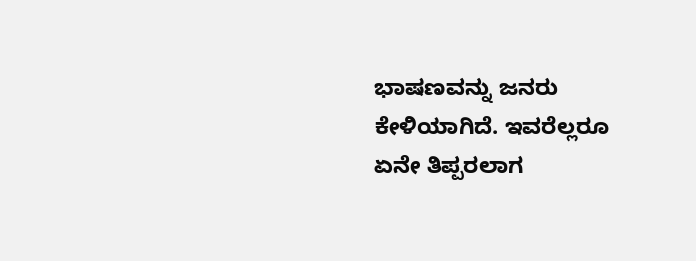ಭಾಷಣವನ್ನು ಜನರು ಕೇಳಿಯಾಗಿದೆ. ಇವರೆಲ್ಲರೂ ಏನೇ ತಿಪ್ಪರಲಾಗ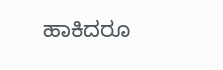ಹಾಕಿದರೂ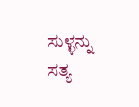ಸುಳ್ಳನ್ನು ಸತ್ಯ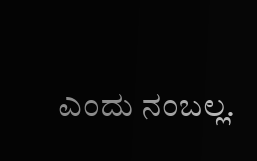ಎಂದು ನಂಬಲ್ಲ.